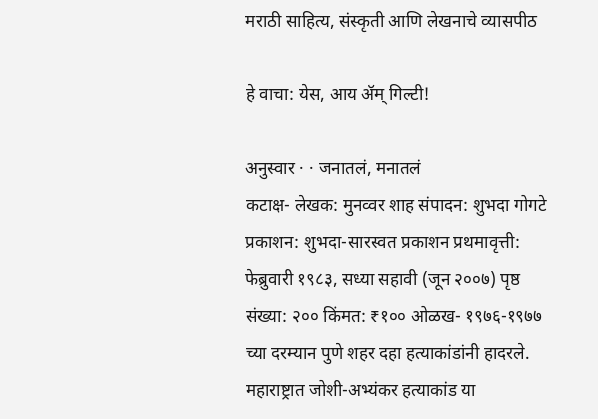मराठी साहित्य, संस्कृती आणि लेखनाचे व्यासपीठ

हे वाचा: येस, आय ॲम् गिल्टी!

अनुस्वार · · जनातलं, मनातलं
कटाक्ष- लेखक: मुनव्वर शाह संपादन: शुभदा गोगटे प्रकाशन: शुभदा-सारस्वत प्रकाशन प्रथमावृत्ती: फेब्रुवारी १९८३, सध्या सहावी (जून २००७) पृष्ठ संख्या: २०० किंमत: ₹१०० ओळख- १९७६-१९७७ च्या दरम्यान पुणे शहर दहा हत्याकांडांनी हादरले. महाराष्ट्रात जोशी-अभ्यंकर हत्याकांड या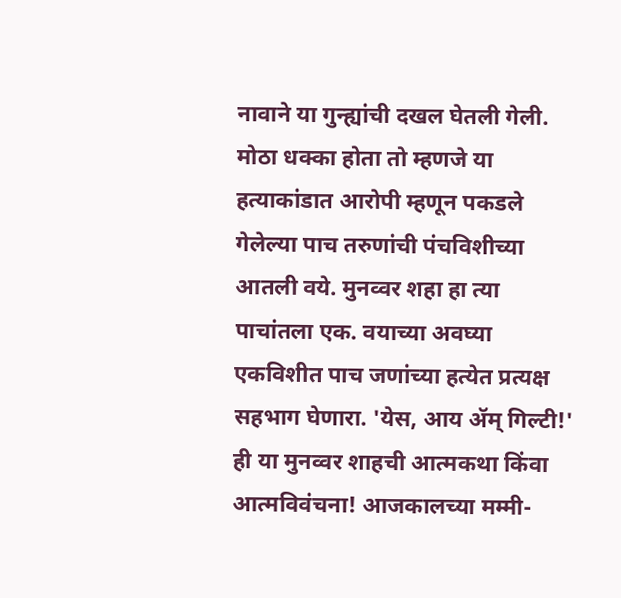नावाने या गुन्ह्यांची दखल घेतली गेली. मोठा धक्का होता तो म्हणजे या हत्याकांडात आरोपी म्हणून पकडले गेलेल्या पाच तरुणांची पंचविशीच्या आतली वये. मुनव्वर शहा हा त्या पाचांतला एक. वयाच्या अवघ्या एकविशीत पाच जणांच्या हत्येत प्रत्यक्ष सहभाग घेणारा. 'येस, आय ॲम् गिल्टी!' ही या मुनव्वर शाहची आत्मकथा किंवा आत्मविवंचना! आजकालच्या मम्मी-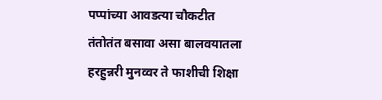पप्पांच्या आवडत्या चौकटीत तंतोतंत बसावा असा बालवयातला हरहुन्नरी मुनव्वर ते फाशीची शिक्षा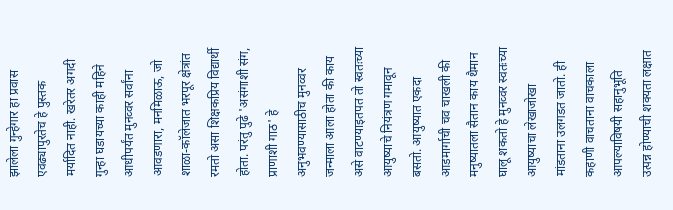झालेला गुन्हेगार हा प्रवास एवढ्यापुरतेच हे पुस्तक मर्यादित नाही. खरेतर अगदी गुन्हा घडायच्या काही महिने आधीपर्यंत मुनव्वर सर्वांना आवडणारा, मनमिळाऊ, जो शाळा-कॉलेजात भरपूर क्षेत्रांत रमतो असा शिक्षकप्रिय विद्यार्थी होता. परंतु पुढे 'असंगाशी संग, प्राणाशी गाठ' हे अनुभवण्यासाठीच मुनव्वर जन्माला आला होता की काय असे वाटण्याइतपत तो स्वतःच्या आयुष्याचे नियंत्रण गमावून बसतो. आयुष्यात एकदा आडमार्गाची चव चाखली की मनुष्यातला सैतान काय थैमान घालू शकतो हे मुनव्वर स्वतःच्या आयुष्याचा लेखाजोखा मांडताना उलगडत जातो. ही कहाणी वाचताना वाचकाला आपल्याविषयी सहानुभूति उत्पन्न होण्याची शक्यता लक्षात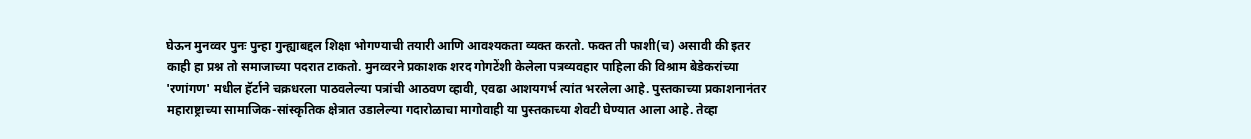घेऊन मुनव्वर पुनः पुन्हा गुन्ह्याबद्दल शिक्षा भोगण्याची तयारी आणि आवश्यकता व्यक्त करतो. फक्त ती फाशी(च) असावी की इतर काही हा प्रश्न तो समाजाच्या पदरात टाकतो‌. मुनव्वरने प्रकाशक शरद गोगटेंशी केलेला पत्रव्यवहार पाहिला की विश्राम बेडेकरांच्या 'रणांगण' मधील हॅर्टाने चक्रधरला पाठवलेल्या पत्रांची आठवण व्हावी, एवढा आशयगर्भ त्यांत भरलेला आहे. पुस्तकाच्या प्रकाशनानंतर महाराष्ट्राच्या सामाजिक-सांस्कृतिक क्षेत्रात उडालेल्या गदारोळाचा मागोवाही या पुस्तकाच्या शेवटी घेण्यात आला आहे. तेव्हा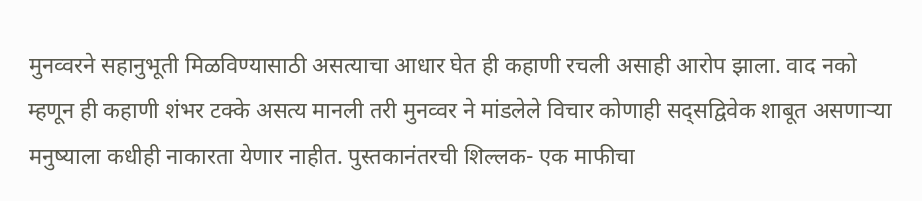मुनव्वरने सहानुभूती मिळविण्यासाठी असत्याचा आधार घेत ही कहाणी रचली असाही आरोप झाला. वाद नको म्हणून ही कहाणी शंभर टक्के असत्य मानली तरी मुनव्वर ने मांडलेले विचार कोणाही सद्सद्विवेक शाबूत असणाऱ्या मनुष्याला कधीही नाकारता येणार नाहीत. पुस्तकानंतरची शिल्लक- एक माफीचा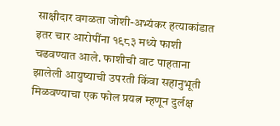साक्षीदार वगळता जोशी-अभ्यंकर हत्याकांडात इतर चार आरोपींना १९८३ मध्ये फाशी चढवण्यात आले. फाशीची वाट पाहताना झालेली आयुष्याची उपरती किंवा सहानुभूती मिळवण्याचा एक फोल प्रयत्न म्हणून दुर्लक्ष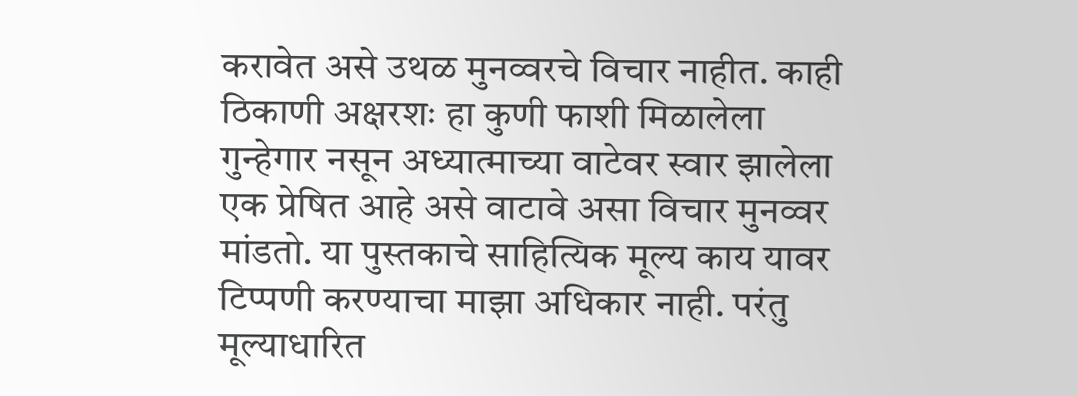करावेत असे उथळ मुनव्वरचे विचार नाहीत. काही ठिकाणी अक्षरशः हा कुणी फाशी मिळालेला गुन्हेगार नसून अध्यात्माच्या वाटेवर स्वार झालेला एक प्रेषित आहे असे वाटावे असा विचार मुनव्वर मांडतो. या पुस्तकाचे साहित्यिक मूल्य काय यावर टिप्पणी करण्याचा माझा अधिकार नाही. परंतु मूल्याधारित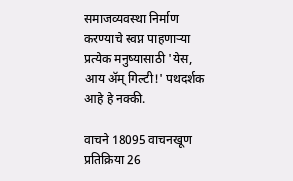समाजव्यवस्था निर्माण करण्याचे स्वप्न पाहणाऱ्या प्रत्येक मनुष्यासाठी 'येस, आय ॲम् गिल्टी!' पथदर्शक आहे हे नक्की.

वाचने 18095 वाचनखूण प्रतिक्रिया 26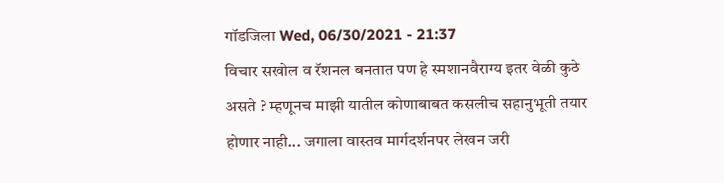गॉडजिला Wed, 06/30/2021 - 21:37
विचार सखोल व रॅशनल बनतात पण हे स्मशानवैराग्य इतर वेळी कुठे असते ? म्हणूनच माझी यातील कोणाबाबत कसलीच सहानुभूती तयार होणार नाही... जगाला वास्तव मार्गदर्शनपर लेखन जरी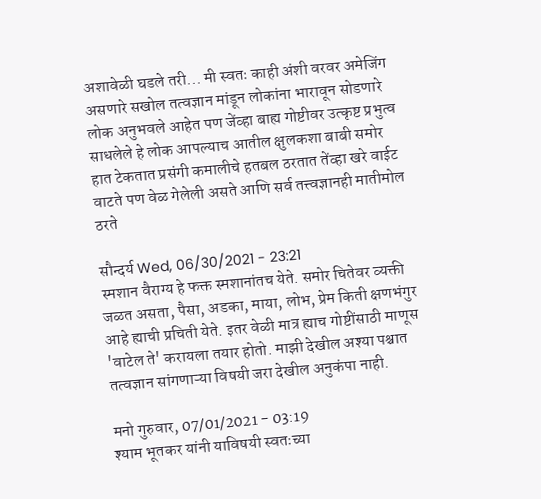अशावेळी घडले तरी... मी स्वतः काही अंशी वरवर अमेजिंग असणारे सखोल तत्वज्ञान मांडून लोकांना भारावून सोडणारे लोक अनुभवले आहेत पण जेंव्हा बाह्य गोष्टीवर उत्कृष्ट प्रभुत्व साधलेले हे लोक आपल्याच आतील क्षुलकशा बाबी समोर हात टेकतात प्रसंगी कमालीचे हतबल ठरतात तेंव्हा खरे वाईट वाटते पण वेळ गेलेली असते आणि सर्व तत्त्वज्ञानही मातीमोल ठरते

सौन्दर्य Wed, 06/30/2021 - 23:21
स्मशान वैराग्य हे फक्त स्मशानांतच येते. समोर चितेवर व्यक्ती जळत असता, पैसा, अडका, माया, लोभ, प्रेम किती क्षणभंगुर आहे ह्याची प्रचिती येते. इतर वेळी मात्र ह्याच गोष्टींसाठी माणूस 'वाटेल ते' करायला तयार होतो. माझी देखील अश्या पश्चात तत्वज्ञान सांगणाऱ्या विषयी जरा देखील अनुकंपा नाही.

मनो गुरुवार, 07/01/2021 - 03:19
श्याम भूतकर यांनी याविषयी स्वतःच्या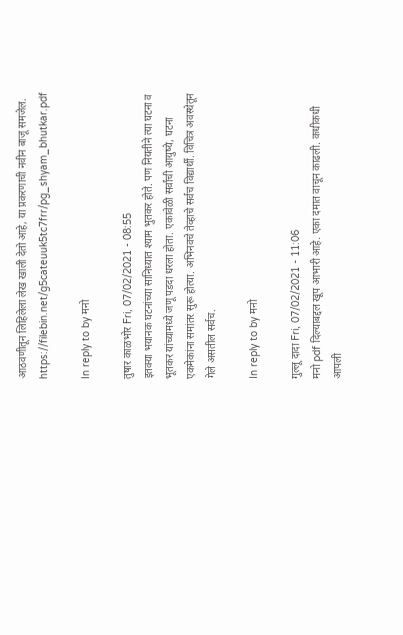आठवणीतून लिहिलेला लेख खाली देतो आहे, या प्रकरणाची नवीन बाजू समजेल. https://filebin.net/g5cateuuk5tc7frr/pg_shyam_bhutkar.pdf

In reply to by मनो

तुषार काळभोर Fri, 07/02/2021 - 08:55
इतक्या भयानक घटनांच्या सानिध्यात श्याम भुतकर होते. पण नियतीने त्या घटना व भूतकर यांच्यामध्ये जणू पडदा धरला होता. एकावेळी सर्वांची आयुष्ये, घटना एकमेकांना समांतर सुरू होत्या. अभिनवचे तेव्हाचे सर्वच विद्यार्थी. विचित्र अवस्थेतून गेले असतील सर्वच.

In reply to by मनो

गुल्लू दादा Fri, 07/02/2021 - 11:06
मनो pdf दिल्याबद्दल खूप आभारी आहे. एका दमात वाचून काढली. कधीकधी आपली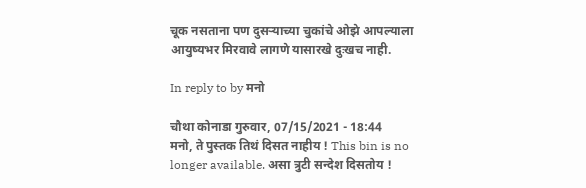चूक नसताना पण दुसऱ्याच्या चुकांचे ओझे आपल्याला आयुष्यभर मिरवावे लागणे यासारखे दुःखच नाही.

In reply to by मनो

चौथा कोनाडा गुरुवार, 07/15/2021 - 18:44
मनो, ते पुस्तक तिथं दिसत नाहीय ! This bin is no longer available. असा त्रुटी सन्देश दिसतोय !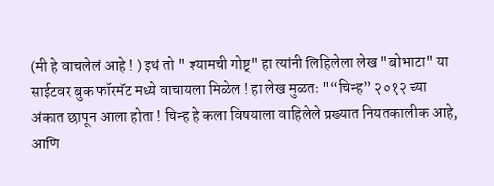(मी हे वाचलेलं आहे ! ) इथं तो " श्यामची गोष्ट्" हा त्यांनी लिहिलेला लेख "बोभाटा" या साईटवर बुक फॉरमॅट मध्ये वाचायला मिळेल ! हा लेख मुळतः "“चिन्ह” २०१२ च्या अंकात छापून आला होता ! चिन्ह हे कला विषयाला वाहिलेले प्रख्यात नियतकालीक आहे, आणि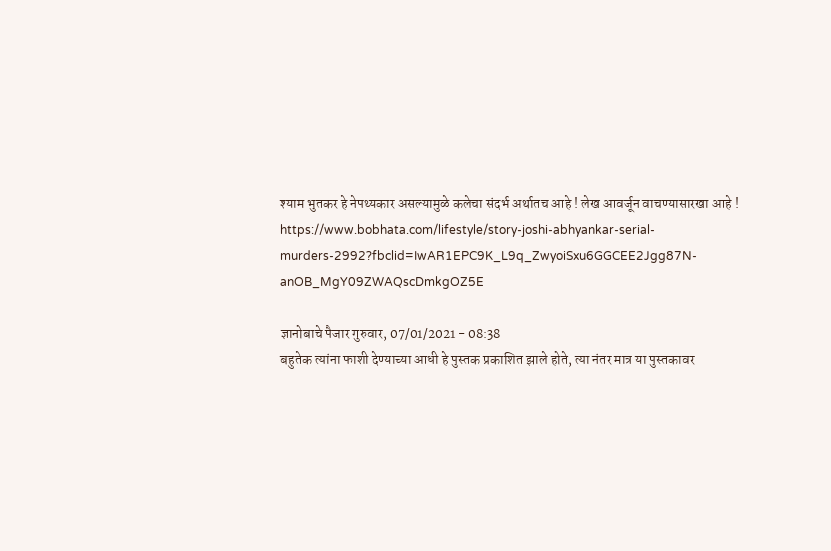श्याम भुतकर हे नेपथ्यकार असल्यामुळे कलेचा संदर्भ अर्थातच आहे ! लेख आवर्जून वाचण्यासारखा आहे ! https://www.bobhata.com/lifestyle/story-joshi-abhyankar-serial-murders-2992?fbclid=IwAR1EPC9K_L9q_ZwyoiSxu6GGCEE2Jgg87N-anOB_MgY09ZWAQscDmkgOZ5E

ज्ञानोबाचे पैजार गुरुवार, 07/01/2021 - 08:38
बहुतेक त्यांना फाशी देण्याच्या आधी हे पुस्तक प्रकाशित झाले होते, त्या नंतर मात्र या पुस्तकावर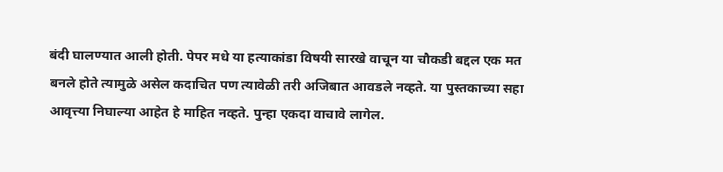बंदी घालण्यात आली होती. पेपर मधे या हत्याकांडा विषयी सारखे वाचून या चौकडी बद्दल एक मत बनले होते त्यामुळे असेल कदाचित पण त्यावेळी तरी अजिबात आवडले नव्हते. या पुस्तकाच्या सहा आवृत्त्या निघाल्या आहेत हे माहित नव्हते. पुन्हा एकदा वाचावे लागेल.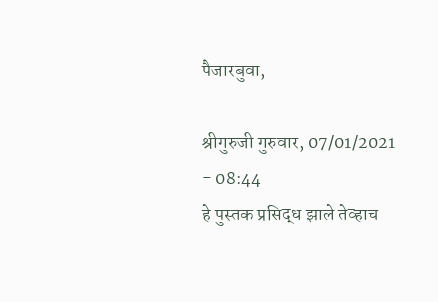पैजारबुवा,

श्रीगुरुजी गुरुवार, 07/01/2021 - 08:44
हे पुस्तक प्रसिद्ध झाले तेव्हाच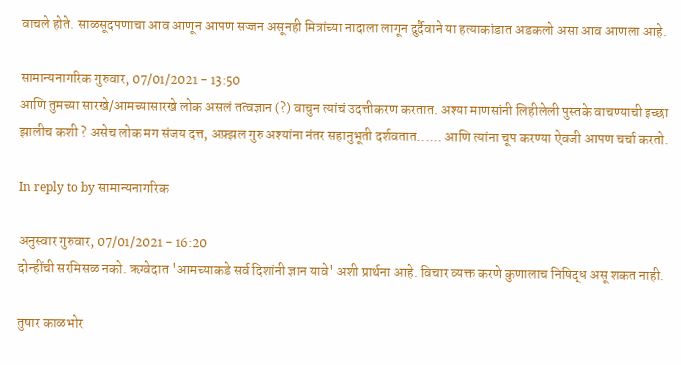वाचले होते. साळसूदपणाचा आव आणून आपण सज्जन असूनही मित्रांच्या नादाला लागून दुर्दैवाने या हत्याकांडात अडकलो असा आव आणला आहे.

सामान्यनागरिक गुरुवार, 07/01/2021 - 13:50
आणि तुमच्या सारखे/आमच्यासारखे लोक असलं तत्वज्ञान (?) वाचुन त्यांचं उदत्तीकरण करतात. अश्या माणसांनी लिहीलेली पुस्तके वाचण्याची इच्छा झालीच कशी ? असेच लोक मग संजय दत्त, अफ़्झल गुरु अश्यांना नंतर सहानुभूती दर्शवतात...... आणि त्यांना चूप करण्या ऐवजी आपण चर्चा करतो.

In reply to by सामान्यनागरिक

अनुस्वार गुरुवार, 07/01/2021 - 16:20
दोन्हींची सरमिसळ नको. ऋग्वेदात 'आमच्याकडे सर्व दिशांनी ज्ञान यावे' अशी प्रार्थना आहे. विचार व्यक्त करणे कुणालाच निषिद्ध असू शकत नाही.

तुषार काळभोर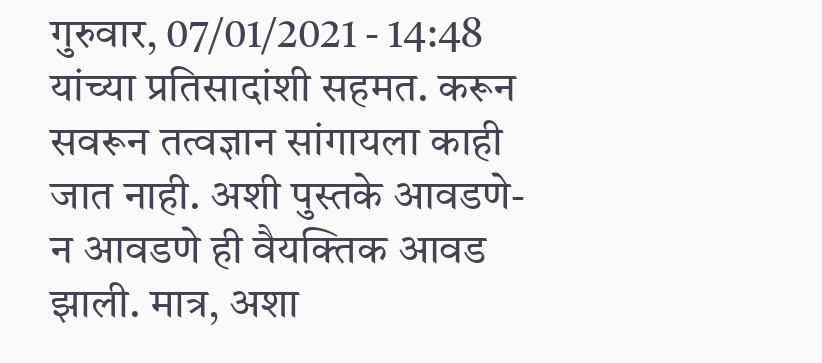गुरुवार, 07/01/2021 - 14:48
यांच्या प्रतिसादांशी सहमत. करून सवरून तत्वज्ञान सांगायला काही जात नाही. अशी पुस्तके आवडणे-न आवडणे ही वैयक्तिक आवड झाली. मात्र, अशा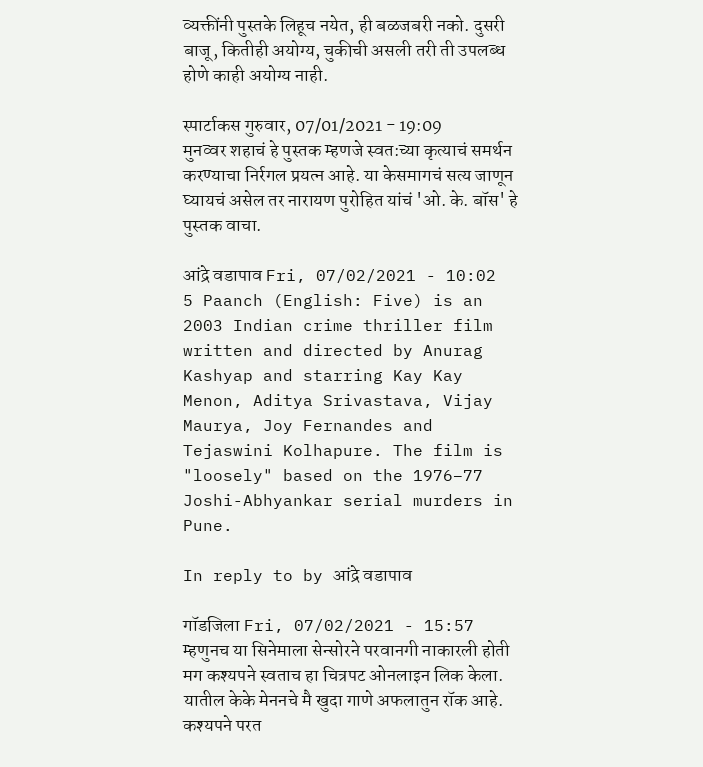व्यक्तींनी पुस्तके लिहूच नयेत, ही बळजबरी नको. दुसरी बाजू, कितीही अयोग्य, चुकीची असली तरी ती उपलब्ध होणे काही अयोग्य नाही.

स्पार्टाकस गुरुवार, 07/01/2021 - 19:09
मुनव्वर शहाचं हे पुस्तक म्हणजे स्वत:च्या कृत्याचं समर्थन करण्याचा निर्रगल प्रयत्न आहे. या केसमागचं सत्य जाणून घ्यायचं असेल तर नारायण पुरोहित यांचं 'ओ. के. बॉस' हे पुस्तक वाचा.

आंद्रे वडापाव Fri, 07/02/2021 - 10:02
5 Paanch (English: Five) is an 2003 Indian crime thriller film written and directed by Anurag Kashyap and starring Kay Kay Menon, Aditya Srivastava, Vijay Maurya, Joy Fernandes and Tejaswini Kolhapure. The film is "loosely" based on the 1976–77 Joshi-Abhyankar serial murders in Pune.

In reply to by आंद्रे वडापाव

गॉडजिला Fri, 07/02/2021 - 15:57
म्हणुनच या सिनेमाला सेन्सोरने परवानगी नाकारली होती मग कश्यपने स्वताच हा चित्रपट ओनलाइन लिक केला. यातील केके मेननचे मै खुदा गाणे अफलातुन रॉक आहे. कश्यपने परत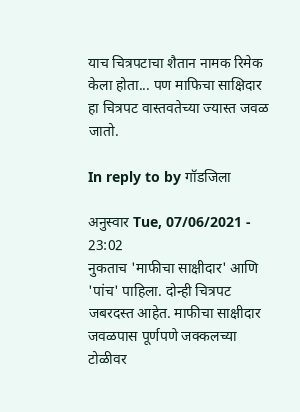याच चित्रपटाचा शैतान नामक रिमेक केला होता... पण माफिचा साक्षिदार हा चित्रपट वास्तवतेच्या ज्यास्त जवळ जातो.

In reply to by गॉडजिला

अनुस्वार Tue, 07/06/2021 - 23:02
नुकताच 'माफीचा साक्षीदार' आणि 'पांच' पाहिला. दोन्ही चित्रपट जबरदस्त आहेत. माफीचा साक्षीदार जवळपास पूर्णपणे जक्कलच्या टोळीवर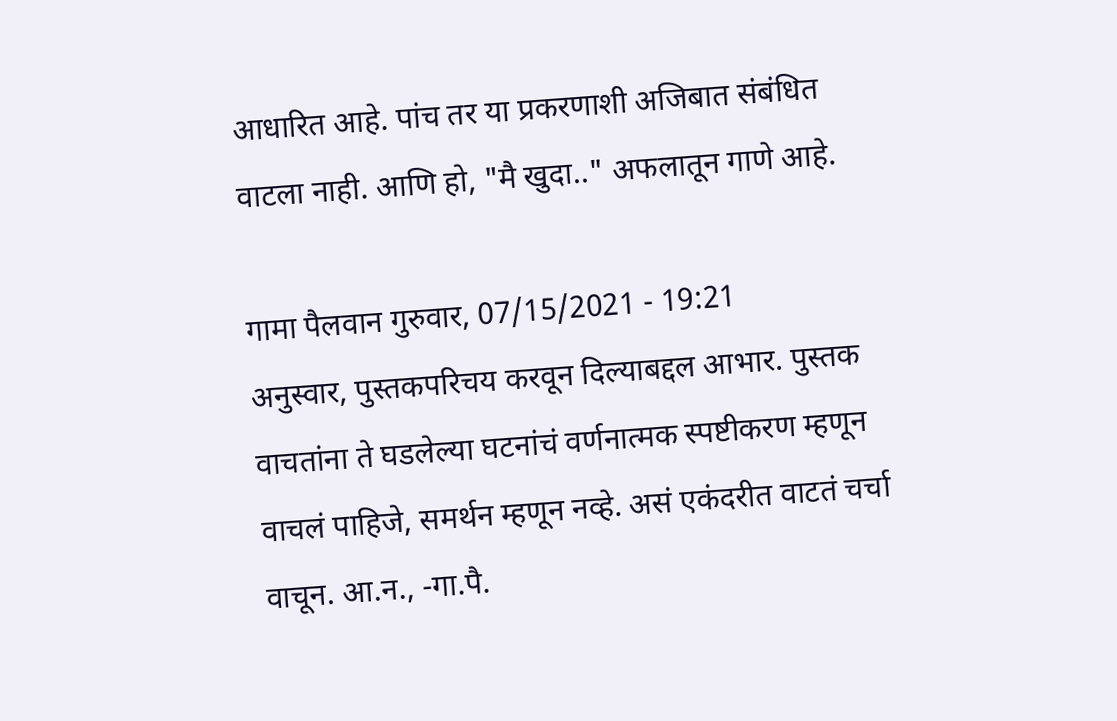आधारित आहे. पांच तर या प्रकरणाशी अजिबात संबंधित वाटला नाही. आणि हो, "मै खुदा.." अफलातून गाणे आहे.

गामा पैलवान गुरुवार, 07/15/2021 - 19:21
अनुस्वार, पुस्तकपरिचय करवून दिल्याबद्दल आभार. पुस्तक वाचतांना ते घडलेल्या घटनांचं वर्णनात्मक स्पष्टीकरण म्हणून वाचलं पाहिजे, समर्थन म्हणून नव्हे. असं एकंदरीत वाटतं चर्चा वाचून. आ.न., -गा.पै.